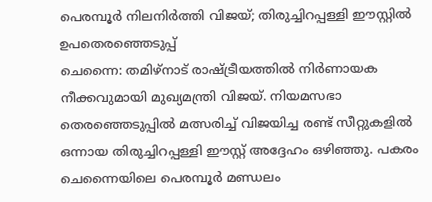പെരമ്പൂർ നിലനിർത്തി വിജയ്; തിരുച്ചിറപ്പള്ളി ഈസ്റ്റിൽ ഉപതെരഞ്ഞെടുപ്പ്
ചെന്നൈ: തമിഴ്നാട് രാഷ്ട്രീയത്തിൽ നിർണായക നീക്കവുമായി മുഖ്യമന്ത്രി വിജയ്. നിയമസഭാ തെരഞ്ഞെടുപ്പിൽ മത്സരിച്ച് വിജയിച്ച രണ്ട് സീറ്റുകളിൽ ഒന്നായ തിരുച്ചിറപ്പള്ളി ഈസ്റ്റ് അദ്ദേഹം ഒഴിഞ്ഞു. പകരം ചെന്നൈയിലെ പെരമ്പൂർ മണ്ഡലം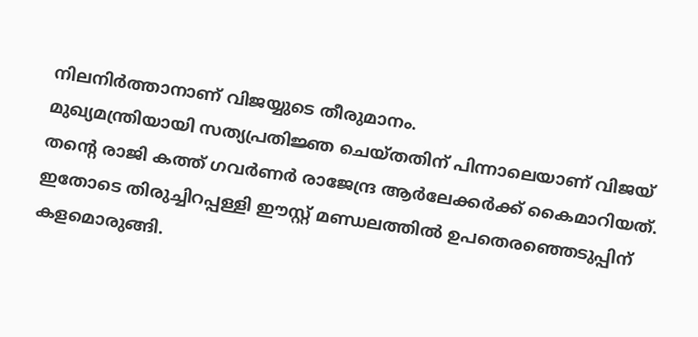നിലനിർത്താനാണ് വിജയ്യുടെ തീരുമാനം.
മുഖ്യമന്ത്രിയായി സത്യപ്രതിജ്ഞ ചെയ്തതിന് പിന്നാലെയാണ് വിജയ് തന്റെ രാജി കത്ത് ഗവർണർ രാജേന്ദ്ര ആർലേക്കർക്ക് കൈമാറിയത്. ഇതോടെ തിരുച്ചിറപ്പള്ളി ഈസ്റ്റ് മണ്ഡലത്തിൽ ഉപതെരഞ്ഞെടുപ്പിന് കളമൊരുങ്ങി.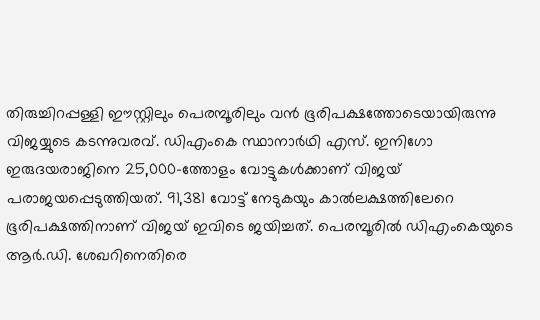തിരുച്ചിറപ്പള്ളി ഈസ്റ്റിലും പെരമ്പൂരിലും വൻ ഭൂരിപക്ഷത്തോടെയായിരുന്നു വിജയ്യുടെ കടന്നുവരവ്. ഡിഎംകെ സ്ഥാനാർഥി എസ്. ഇനിഗോ ഇരുദയരാജിനെ 25,000-ത്തോളം വോട്ടുകൾക്കാണ് വിജയ് പരാജയപ്പെടുത്തിയത്. 91,381 വോട്ട് നേടുകയും കാൽലക്ഷത്തിലേറെ ഭൂരിപക്ഷത്തിനാണ് വിജയ് ഇവിടെ ജയിച്ചത്. പെരമ്പൂരിൽ ഡിഎംകെയുടെ ആർ.ഡി. ശേഖറിനെതിരെ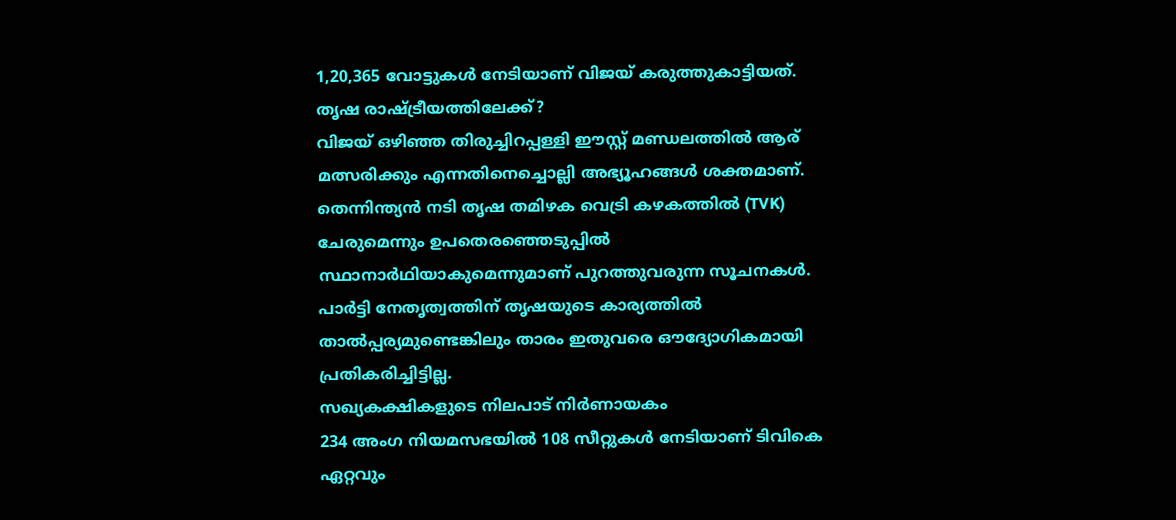1,20,365 വോട്ടുകൾ നേടിയാണ് വിജയ് കരുത്തുകാട്ടിയത്.
തൃഷ രാഷ്ട്രീയത്തിലേക്ക്?
വിജയ് ഒഴിഞ്ഞ തിരുച്ചിറപ്പള്ളി ഈസ്റ്റ് മണ്ഡലത്തിൽ ആര് മത്സരിക്കും എന്നതിനെച്ചൊല്ലി അഭ്യൂഹങ്ങൾ ശക്തമാണ്. തെന്നിന്ത്യൻ നടി തൃഷ തമിഴക വെട്രി കഴകത്തിൽ (TVK) ചേരുമെന്നും ഉപതെരഞ്ഞെടുപ്പിൽ സ്ഥാനാർഥിയാകുമെന്നുമാണ് പുറത്തുവരുന്ന സൂചനകൾ. പാർട്ടി നേതൃത്വത്തിന് തൃഷയുടെ കാര്യത്തിൽ താൽപ്പര്യമുണ്ടെങ്കിലും താരം ഇതുവരെ ഔദ്യോഗികമായി പ്രതികരിച്ചിട്ടില്ല.
സഖ്യകക്ഷികളുടെ നിലപാട് നിർണായകം
234 അംഗ നിയമസഭയിൽ 108 സീറ്റുകൾ നേടിയാണ് ടിവികെ ഏറ്റവും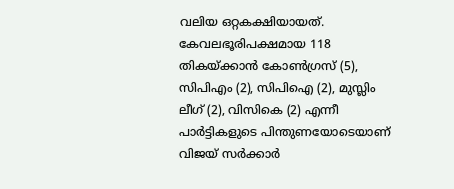വലിയ ഒറ്റകക്ഷിയായത്. കേവലഭൂരിപക്ഷമായ 118 തികയ്ക്കാൻ കോൺഗ്രസ് (5), സിപിഎം (2), സിപിഐ (2), മുസ്ലിം ലീഗ് (2), വിസികെ (2) എന്നീ പാർട്ടികളുടെ പിന്തുണയോടെയാണ് വിജയ് സർക്കാർ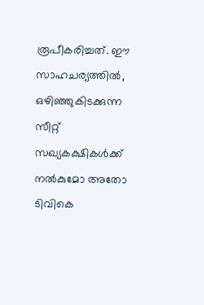രൂപീകരിച്ചത്. ഈ സാഹചര്യത്തിൽ, ഒഴിഞ്ഞുകിടക്കുന്ന സീറ്റ് സഖ്യകക്ഷികൾക്ക് നൽകുമോ അതോ ടിവികെ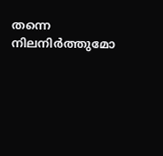തന്നെ നിലനിർത്തുമോ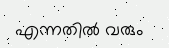എന്നതിൽ വരും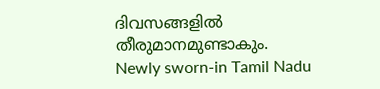ദിവസങ്ങളിൽ തീരുമാനമുണ്ടാകും.
Newly sworn-in Tamil Nadu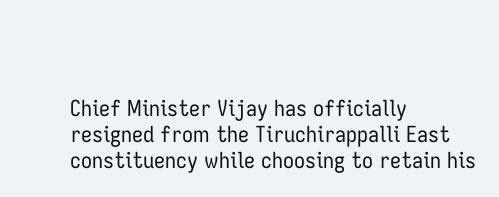Chief Minister Vijay has officially resigned from the Tiruchirappalli East constituency while choosing to retain his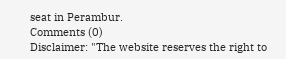seat in Perambur.
Comments (0)
Disclaimer: "The website reserves the right to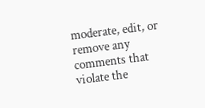moderate, edit, or remove any comments that violate the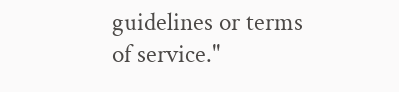guidelines or terms of service."